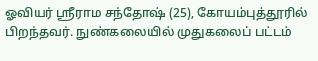ஓவியர் ஸ்ரீராம சந்தோஷ் (25), கோயம்புத்தூரில் பிறந்தவர். நுண்கலையில் முதுகலைப் பட்டம்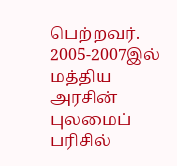பெற்றவர். 2005-2007இல் மத்திய அரசின் புலமைப் பரிசில்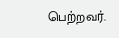பெற்றவர்.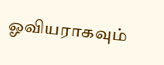ஓவியராகவும்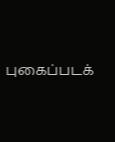புகைப்படக்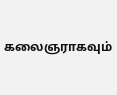கலைஞராகவும்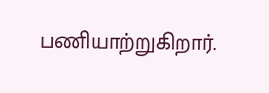பணியாற்றுகிறார்.